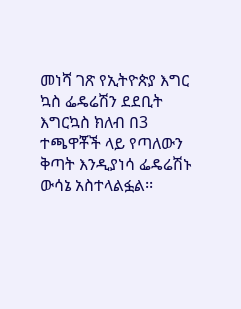መነሻ ገጽ የኢትዮጵያ እግር ኳስ ፌዴሬሽን ደደቢት እግርኳስ ክለብ በ3 ተጫዋቾች ላይ የጣለውን ቅጣት እንዲያነሳ ፌዴሬሽኑ ውሳኔ አስተላልፏል፡፡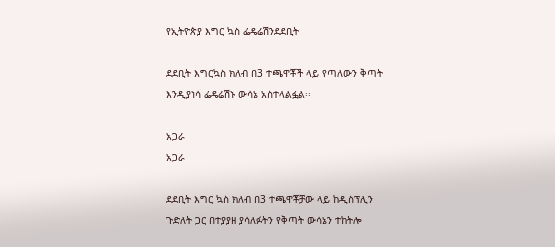የኢትዮጵያ እግር ኳስ ፌዴሬሽንደደቢት

ደደቢት እግርኳስ ክለብ በ3 ተጫዋቾች ላይ የጣለውን ቅጣት እንዲያነሳ ፌዴሬሽኑ ውሳኔ አስተላልፏል፡፡

አጋራ
አጋራ

ደደቢት እግር ኳስ ክለብ በ3 ተጫዋቾቻው ላይ ከዲስፕሊን ጉድለት ጋር በተያያዘ ያሳለፉትን የቅጣት ውሳኔን ተከትሎ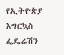የኢትዮጵያ እግርኳስ ፌዴሬሽን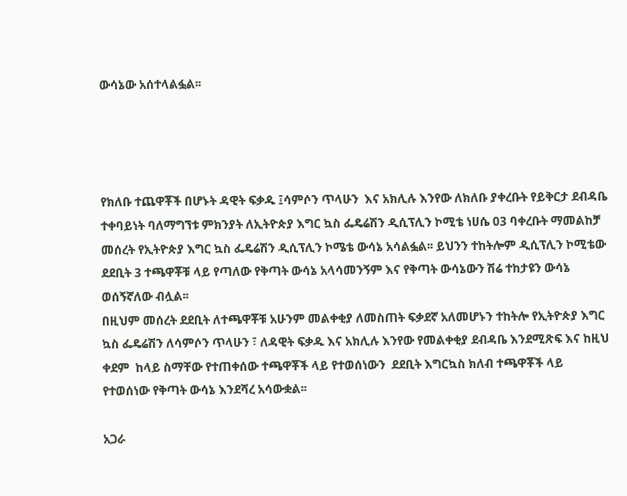ውሳኔው አሰተላልፏል፡፡




የክለቡ ተጨዋቾች በሆኑት ዳዊት ፍቃዱ ፤ሳምሶን ጥላሁን  እና አክሊሉ እንየው ለክለቡ ያቀረቡት የይቅርታ ደብዳቤ ተቀባይነት ባለማግኘቱ ምክንያት ለኢትዮጵያ እግር ኳስ ፌዴሬሽን ዲሲፕሊን ኮሚቴ ነሀሴ 03 ባቀረቡት ማመልከቻ መሰረት የኢትዮጵያ እግር ኳስ ፌዴሬሽን ዲሲፕሊን ኮሜቴ ውሳኔ አሳልፏል፡፡ ይህንን ተከትሎም ዲሲፕሊን ኮሚቴው ደደቢት 3 ተጫዋቾቹ ላይ የጣለው የቅጣት ውሳኔ አላሳመንኝም እና የቅጣት ውሳኔውን ሽሬ ተከታዩን ውሳኔ ወሰኝኛለው ብሏል፡፡
በዚህም መሰረት ደደቢት ለተጫዋቾቹ አሁንም መልቀቂያ ለመስጠት ፍቃደኛ አለመሆኑን ተከትሎ የኢትዮጵያ እግር ኳስ ፌዴሬሽን ለሳምሶን ጥላሁን ፣ ለዳዊት ፍቃዱ እና አክሊሉ እንየው የመልቀቂያ ደብዳቤ እንደሚጽፍ እና ከዚህ ቀደም  ከላይ ስማቸው የተጠቀሰው ተጫዋቾች ላይ የተወሰነውን  ደደቢት እግርኳስ ክለብ ተጫዋቾች ላይ የተወሰነው የቅጣት ውሳኔ እንደሻረ አሳውቋል፡፡

አጋራ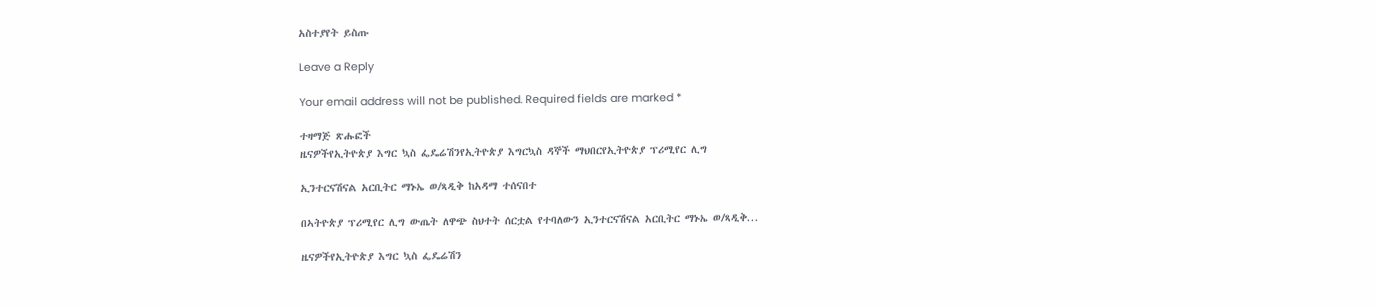አስተያየት ይስጡ

Leave a Reply

Your email address will not be published. Required fields are marked *

ተዛማጅ ጽሑፎች
ዜናዎችየኢትዮጵያ እግር ኳስ ፌዴሬሽንየኢትዮጵያ እግርኳስ ዳኞች ማህበርየኢትዮጵያ ፕሪሚየር ሊግ

ኢንተርናሽናል አርቢትር ማኑኤ ወ/ጻዲቅ ከአዳማ ተሰናበተ

በኣትዮጵያ ፕሪሚየር ሊግ ውጤት ለዋጭ ስህተት ሰርቷል የተባለውን ኢንተርናሽናል አርቢትር ማኑኤ ወ/ጻዲቅ...

ዜናዎችየኢትዮጵያ እግር ኳስ ፌዴሬሽን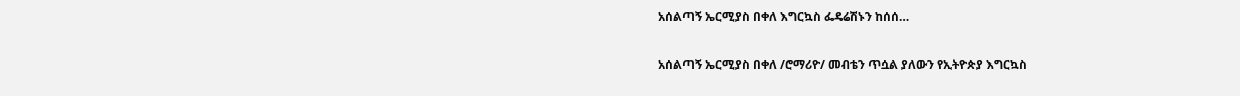አሰልጣኝ ኤርሚያስ በቀለ እግርኳስ ፌዴሬሽኑን ከሰሰ…

አሰልጣኝ ኤርሚያስ በቀለ /ሮማሪዮ/ መብቴን ጥሷል ያለውን የኢትዮጵያ እግርኳስ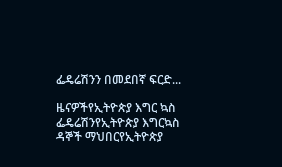ፌዴሬሽንን በመደበኛ ፍርድ...

ዜናዎችየኢትዮጵያ እግር ኳስ ፌዴሬሽንየኢትዮጵያ እግርኳስ ዳኞች ማህበርየኢትዮጵያ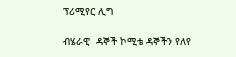ፕሪሚየር ሊግ

ብሄራዊ  ዳኞች ኮሚቴ ዳኞችን የለየ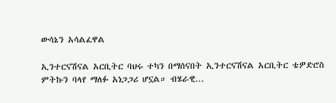ውሳኔን አሳልፈዋል

ኢንተርናሽናል አርቢትር ባህሩ ተካን በማሰናበት ኢንተርናሽናል አርቢትር ቴዎድሮስ ምትኩን ባላየ ማለፉ አነጋጋሪ ሆኗል። ብሄራዊ...